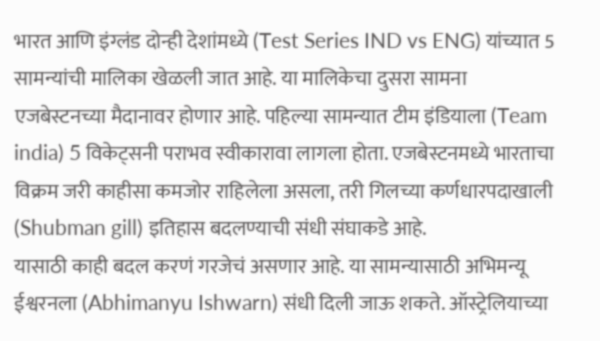भारत आणि इंग्लंड दोन्ही देशांमध्ये (Test Series IND vs ENG) यांच्यात 5 सामन्यांची मालिका खेळली जात आहे. या मालिकेचा दुसरा सामना एजबेस्टनच्या मैदानावर होणार आहे. पहिल्या सामन्यात टीम इंडियाला (Team india) 5 विकेट्सनी पराभव स्वीकारावा लागला होता. एजबेस्टनमध्ये भारताचा विक्रम जरी काहीसा कमजोर राहिलेला असला, तरी गिलच्या कर्णधारपदाखाली (Shubman gill) इतिहास बदलण्याची संधी संघाकडे आहे.
यासाठी काही बदल करणं गरजेचं असणार आहे. या सामन्यासाठी अभिमन्यू ईश्वरनला (Abhimanyu Ishwarn) संधी दिली जाऊ शकते. ऑस्ट्रेलियाच्या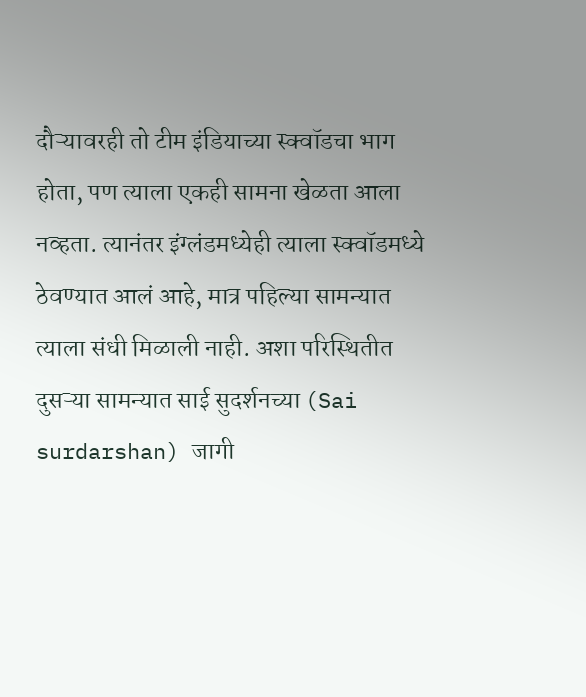दौऱ्यावरही तो टीम इंडियाच्या स्क्वॉडचा भाग होता, पण त्याला एकही सामना खेळता आला नव्हता. त्यानंतर इंग्लंडमध्येही त्याला स्क्वॉडमध्ये ठेवण्यात आलं आहे, मात्र पहिल्या सामन्यात त्याला संधी मिळाली नाही. अशा परिस्थितीत दुसऱ्या सामन्यात साई सुदर्शनच्या (Sai surdarshan) जागी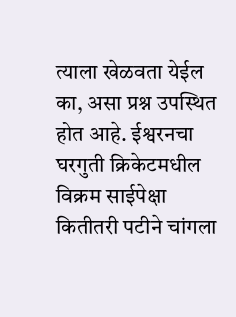त्याला खेळवता येईल का, असा प्रश्न उपस्थित होत आहे. ईश्वरनचा घरगुती क्रिकेटमधील विक्रम साईपेक्षा कितीतरी पटीने चांगला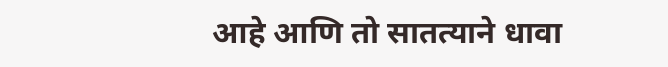आहे आणि तो सातत्याने धावा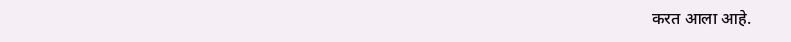करत आला आहे.